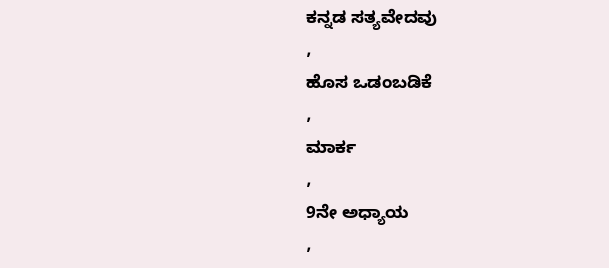ಕನ್ನಡ ಸತ್ಯವೇದವು
,
ಹೊಸ ಒಡಂಬಡಿಕೆ
,
ಮಾರ್ಕ
,
9ನೇ ಅಧ್ಯಾಯ
,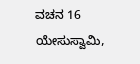ವಚನ 16
ಯೇಸುಸ್ವಾಮಿ,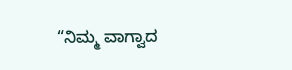“ನಿಮ್ಮ ವಾಗ್ವಾದ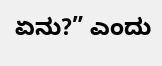ಏನು?” ಎಂದು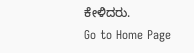ಕೇಳಿದರು.
Go to Home Page